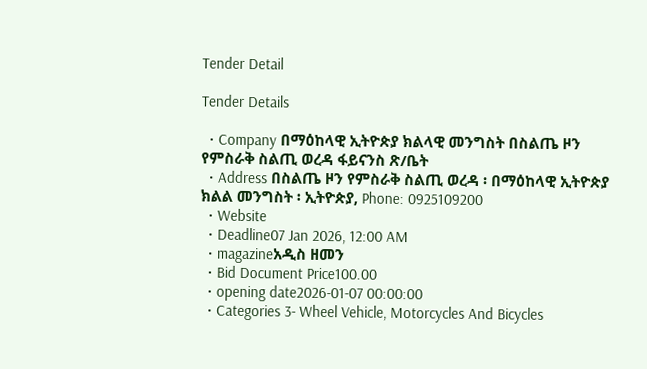Tender Detail

Tender Details

  • Company በማዕከላዊ ኢትዮጵያ ክልላዊ መንግስት በስልጤ ዞን የምስራቅ ስልጢ ወረዳ ፋይናንስ ጽ/ቤት
  • Address በስልጤ ዞን የምስራቅ ስልጢ ወረዳ ፡ በማዕከላዊ ኢትዮጵያ ክልል መንግስት ፡ ኢትዮጵያ, Phone: 0925109200
  • Website
  • Deadline07 Jan 2026, 12:00 AM
  • magazineአዲስ ዘመን
  • Bid Document Price100.00
  • opening date2026-01-07 00:00:00
  • Categories 3- Wheel Vehicle, Motorcycles And Bicycles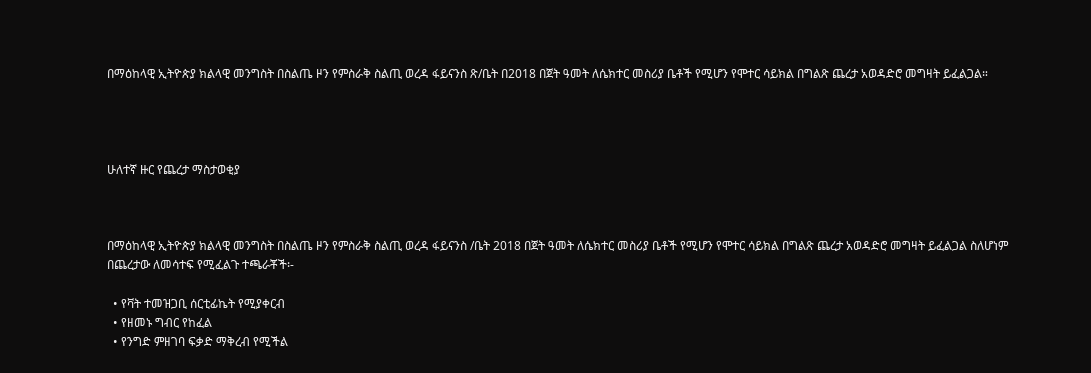በማዕከላዊ ኢትዮጵያ ክልላዊ መንግስት በስልጤ ዞን የምስራቅ ስልጢ ወረዳ ፋይናንስ ጽ/ቤት በ2018 በጀት ዓመት ለሴክተር መስሪያ ቤቶች የሚሆን የሞተር ሳይክል በግልጽ ጨረታ አወዳድሮ መግዛት ይፈልጋል።




ሁለተኛ ዙር የጨረታ ማስታወቂያ



በማዕከላዊ ኢትዮጵያ ክልላዊ መንግስት በስልጤ ዞን የምስራቅ ስልጢ ወረዳ ፋይናንስ /ቤት 2018 በጀት ዓመት ለሴክተር መስሪያ ቤቶች የሚሆን የሞተር ሳይክል በግልጽ ጨረታ አወዳድሮ መግዛት ይፈልጋል ስለሆነም በጨረታው ለመሳተፍ የሚፈልጉ ተጫራቾች፡-

  • የቫት ተመዝጋቢ ሰርቲፊኬት የሚያቀርብ
  • የዘመኑ ግብር የከፈል
  • የንግድ ምዘገባ ፍቃድ ማቅረብ የሚችል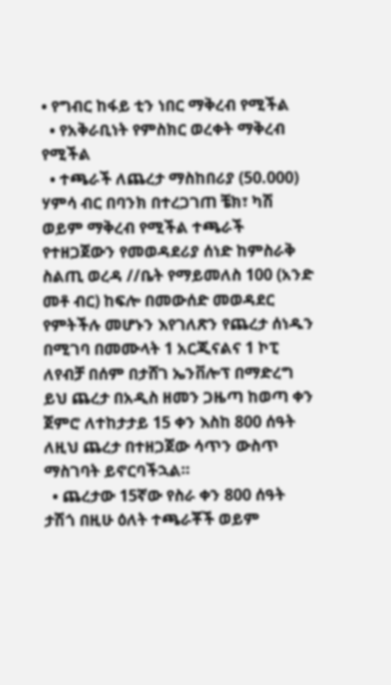• የግብር ከፋይ ቲን ነበር ማቅረብ የሚችል
  • የአቅራቢነት የምስክር ወረቀት ማቅረብ የሚችል
  • ተጫራች ለጨረታ ማስከበሪያ (50.000) ሃምሳ ብር በባንክ በተረጋገጠ ቼክ፣ ካሽ ወይም ማቅረብ የሚችል ተጫራች የተዘጋጀውን የመወዳደሪያ ሰነድ ከምስራቅ ስልጢ ወረዳ //ቤት የማይመለስ 100 (አንድ መቶ ብር) ከፍሎ በመውሰድ መወዳደር የምትችሉ መሆኑን እየገለጽን የጨረታ ሰነዱን በሚገባ በመሙላት 1 አርጂናልና 1 ኮፒ ለየብቻ በሰም በታሸገ ኤንቨሎፕ በማድረግ ይህ ጨረታ በአዲስ ዘመን ጋዜጣ ከወጣ ቀን ጀምሮ ለተከታታይ 15 ቀን እስከ 800 ሰዓት ለዚህ ጨረታ በተዘጋጀው ሳጥን ውስጥ ማስገባት ይኖርባችኋል።
  • ጨረታው 15ኛው የስራ ቀን 800 ሰዓት ታሽጎ በዚሁ ዕለት ተጫራቾች ወይም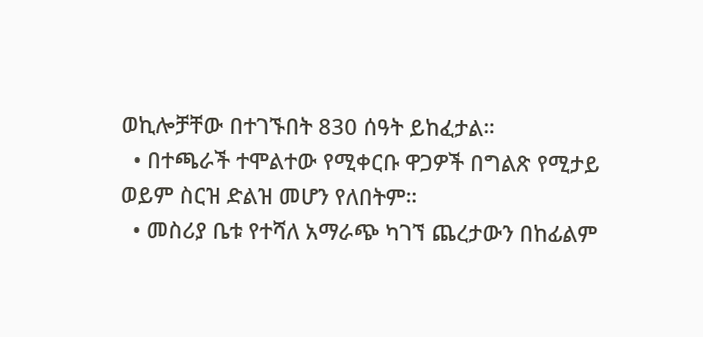ወኪሎቻቸው በተገኙበት 830 ሰዓት ይከፈታል።
  • በተጫራች ተሞልተው የሚቀርቡ ዋጋዎች በግልጽ የሚታይ ወይም ስርዝ ድልዝ መሆን የለበትም።
  • መስሪያ ቤቱ የተሻለ አማራጭ ካገኘ ጨረታውን በከፊልም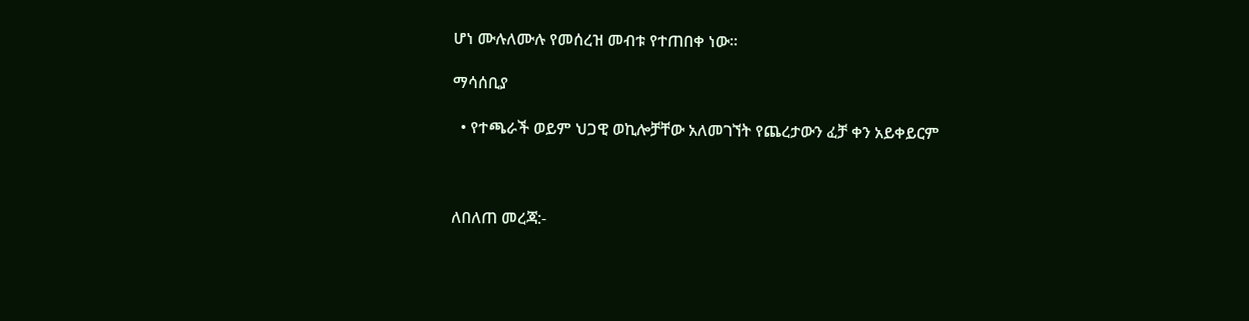ሆነ ሙሉለሙሉ የመሰረዝ መብቱ የተጠበቀ ነው።

ማሳሰቢያ

  • የተጫራች ወይም ህጋዊ ወኪሎቻቸው አለመገኘት የጨረታውን ፈቻ ቀን አይቀይርም



ለበለጠ መረጃ:-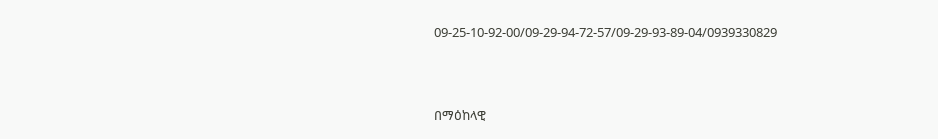09-25-10-92-00/09-29-94-72-57/09-29-93-89-04/0939330829



በማዕከላዊ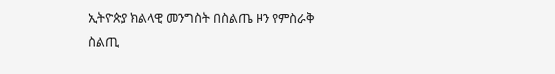ኢትዮጵያ ክልላዊ መንግስት በስልጤ ዞን የምስራቅ ስልጢ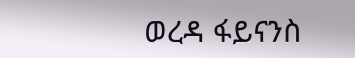ወረዳ ፋይናንስ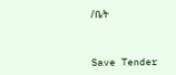/ቤት



Save Tender